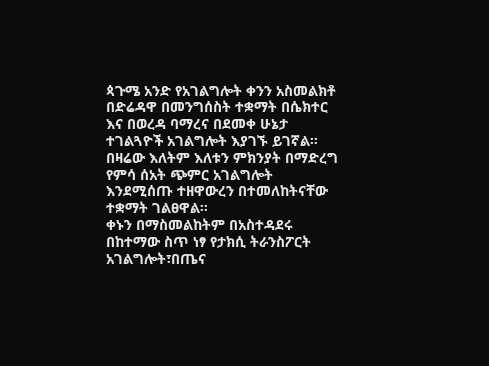ጳጉሜ አንድ የአገልግሎት ቀንን አስመልክቶ በድሬዳዋ በመንግሰስት ተቋማት በሴክተር እና በወረዳ ባማረና በደመቀ ሁኔታ ተገልጓዮች አገልግሎት እያገኙ ይገኛል።
በዛሬው እለትም እለቱን ምክንያት በማድረግ የምሳ ሰአት ጭምር አገልግሎት እንደሚሰጡ ተዘዋውረን በተመለከትናቸው ተቋማት ገልፀዋል።
ቀኑን በማስመልከትም በአስተዳደሩ በከተማው ስጥ ነፃ የታክሲ ትራንስፖርት አገልግሎት፣በጤና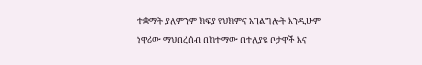ተቋማት ያለምንም ክፍያ የህክምና አገልግሎት እንዲሁም ነዋሪው ማህበረሰብ በከተማው በተለያዩ ቦታዋች እና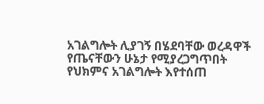አገልግሎት ሊያገኝ በሄደባቸው ወረዳዋች የጤናቸውን ሁኔታ የሚያረጋግጥበት የህክምና አገልግሎት እየተሰጠ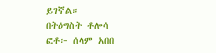ይገኛል።
በትዕግስት ቶሎሳ
ፎቶ፦ ሰላም አበበ